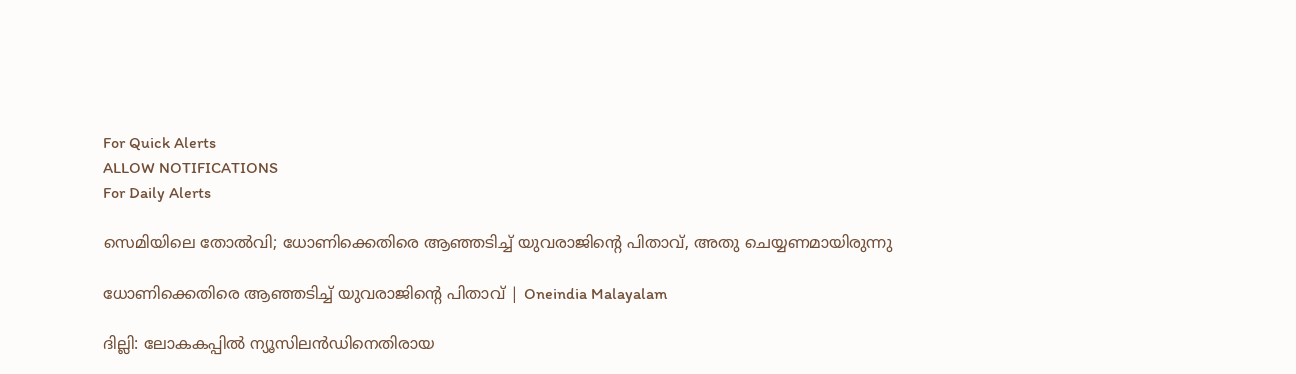For Quick Alerts
ALLOW NOTIFICATIONS
For Daily Alerts

സെമിയിലെ തോല്‍വി; ധോണിക്കെതിരെ ആഞ്ഞടിച്ച് യുവരാജിന്റെ പിതാവ്, അതു ചെയ്യണമായിരുന്നു

ധോണിക്കെതിരെ ആഞ്ഞടിച്ച് യുവരാജിന്റെ പിതാവ് | Oneindia Malayalam

ദില്ലി: ലോകകപ്പില്‍ ന്യൂസിലന്‍ഡിനെതിരായ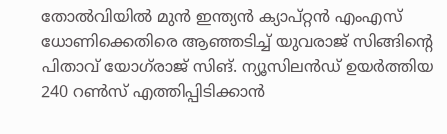തോല്‍വിയില്‍ മുന്‍ ഇന്ത്യന്‍ ക്യാപ്റ്റന്‍ എംഎസ് ധോണിക്കെതിരെ ആഞ്ഞടിച്ച് യുവരാജ് സിങ്ങിന്റെ പിതാവ് യോഗ്‌രാജ് സിങ്. ന്യൂസിലന്‍ഡ് ഉയര്‍ത്തിയ 240 റണ്‍സ് എത്തിപ്പിടിക്കാന്‍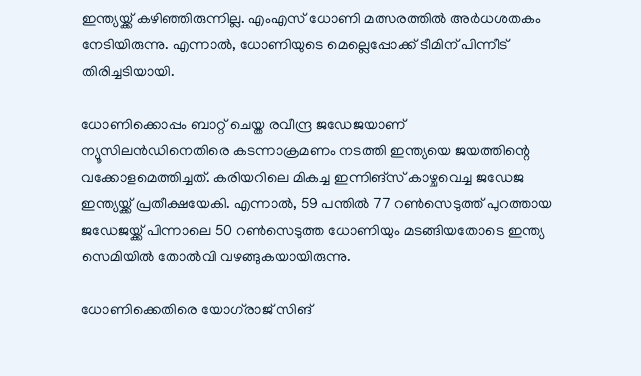ഇന്ത്യയ്ക്ക് കഴിഞ്ഞിരുന്നില്ല. എംഎസ് ധോണി മത്സരത്തില്‍ അര്‍ധശതകം നേടിയിരുന്നു. എന്നാല്‍, ധോണിയുടെ മെല്ലെപ്പോക്ക് ടീമിന് പിന്നീട് തിരിച്ചടിയായി.

ധോണിക്കൊപ്പം ബാറ്റ് ചെയ്ത രവീന്ദ്ര ജഡേജയാണ് ന്യൂസിലന്‍ഡിനെതിരെ കടന്നാക്രമണം നടത്തി ഇന്ത്യയെ ജയത്തിന്റെ വക്കോളമെത്തിച്ചത്. കരിയറിലെ മികച്ച ഇന്നിങ്‌സ് കാഴ്ചവെച്ച ജഡേജ ഇന്ത്യയ്ക്ക് പ്രതീക്ഷയേകി. എന്നാല്‍, 59 പന്തില്‍ 77 റണ്‍സെടുത്ത് പുറത്തായ ജഡേജയ്ക്ക് പിന്നാലെ 50 റണ്‍സെടുത്ത ധോണിയും മടങ്ങിയതോടെ ഇന്ത്യ സെമിയില്‍ തോല്‍വി വഴങ്ങുകയായിരുന്നു.

ധോണിക്കെതിരെ യോഗ്‌രാജ് സിങ്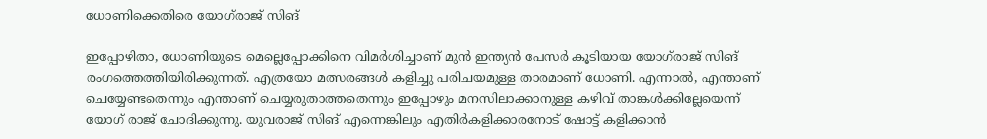ധോണിക്കെതിരെ യോഗ്‌രാജ് സിങ്

ഇപ്പോഴിതാ, ധോണിയുടെ മെല്ലെപ്പോക്കിനെ വിമര്‍ശിച്ചാണ് മുന്‍ ഇന്ത്യന്‍ പേസര്‍ കൂടിയായ യോഗ്‌രാജ് സിങ് രംഗത്തെത്തിയിരിക്കുന്നത്. എത്രയോ മത്സരങ്ങള്‍ കളിച്ചു പരിചയമുള്ള താരമാണ് ധോണി. എന്നാല്‍, എന്താണ് ചെയ്യേണ്ടതെന്നും എന്താണ് ചെയ്യരുതാത്തതെന്നും ഇപ്പോഴും മനസിലാക്കാനുള്ള കഴിവ് താങ്കള്‍ക്കില്ലേയെന്ന് യോഗ് രാജ് ചോദിക്കുന്നു. യുവരാജ് സിങ് എന്നെങ്കിലും എതിര്‍കളിക്കാരനോട് ഷോട്ട് കളിക്കാന്‍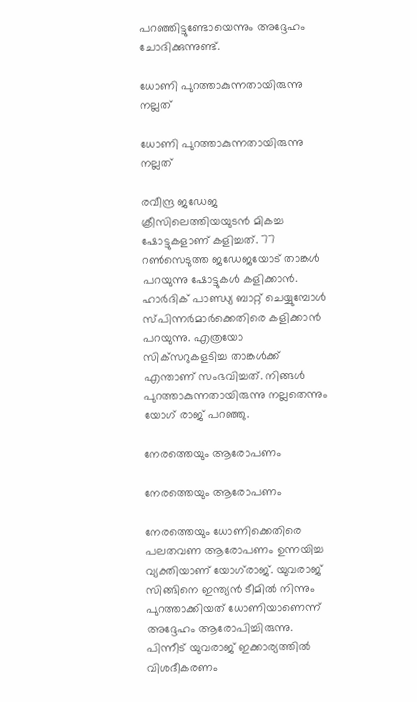പറഞ്ഞിട്ടുണ്ടോയെന്നും അദ്ദേഹം ചോദിക്കുന്നുണ്ട്.

ധോണി പുറത്താകുന്നതായിരുന്നു നല്ലത്

ധോണി പുറത്താകുന്നതായിരുന്നു നല്ലത്

രവീന്ദ്ര ജഡേജ ക്രീസിലെത്തിയയുടന്‍ മികച്ച ഷോട്ടുകളാണ് കളിച്ചത്. 77 റണ്‍സെടുത്ത ജഡേജയോട് താങ്കള്‍ പറയുന്നു ഷോട്ടുകള്‍ കളിക്കാന്‍. ഹാര്‍ദിക് പാണ്ഡ്യ ബാറ്റ് ചെയ്യുമ്പോള്‍ സ്പിന്നര്‍മാര്‍ക്കെതിരെ കളിക്കാന്‍ പറയുന്നു. എത്രയോ സിക്‌സറുകളടിച്ച താങ്കള്‍ക്ക് എന്താണ് സംഭവിച്ചത്. നിങ്ങള്‍ പുറത്താകുന്നതായിരുന്നു നല്ലതെന്നും യോഗ് രാജ് പറഞ്ഞു.

നേരത്തെയും ആരോപണം

നേരത്തെയും ആരോപണം

നേരത്തെയും ധോണിക്കെതിരെ പലതവണ ആരോപണം ഉന്നയിച്ച വ്യക്തിയാണ് യോഗ്‌രാജ്. യുവരാജ് സിങ്ങിനെ ഇന്ത്യന്‍ ടീമില്‍ നിന്നും പുറത്താക്കിയത് ധോണിയാണെന്ന് അദ്ദേഹം ആരോപിച്ചിരുന്നു. പിന്നീട് യുവരാജ് ഇക്കാര്യത്തില്‍ വിശദീകരണം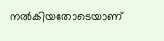നല്‍കിയതോടെയാണ്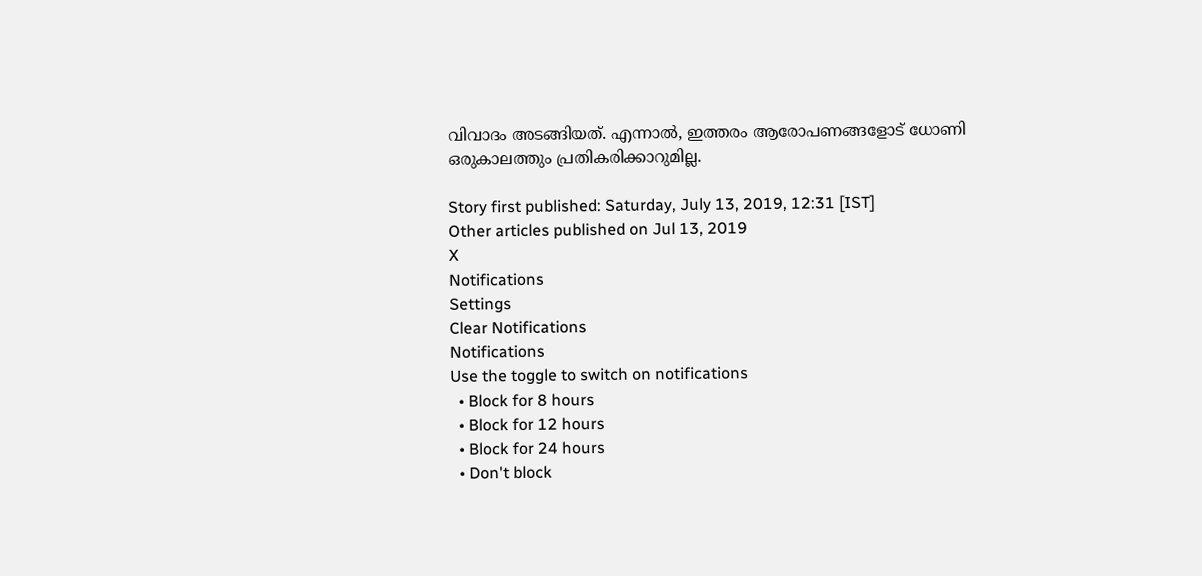വിവാദം അടങ്ങിയത്. എന്നാല്‍, ഇത്തരം ആരോപണങ്ങളോട് ധോണി ഒരുകാലത്തും പ്രതികരിക്കാറുമില്ല.

Story first published: Saturday, July 13, 2019, 12:31 [IST]
Other articles published on Jul 13, 2019
X
Notifications
Settings
Clear Notifications
Notifications
Use the toggle to switch on notifications
  • Block for 8 hours
  • Block for 12 hours
  • Block for 24 hours
  • Don't block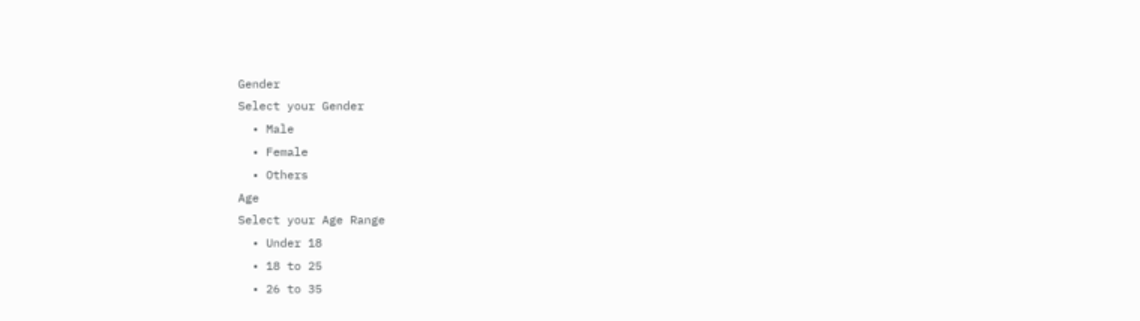Gender
Select your Gender
  • Male
  • Female
  • Others
Age
Select your Age Range
  • Under 18
  • 18 to 25
  • 26 to 35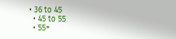• 36 to 45
  • 45 to 55
  • 55+